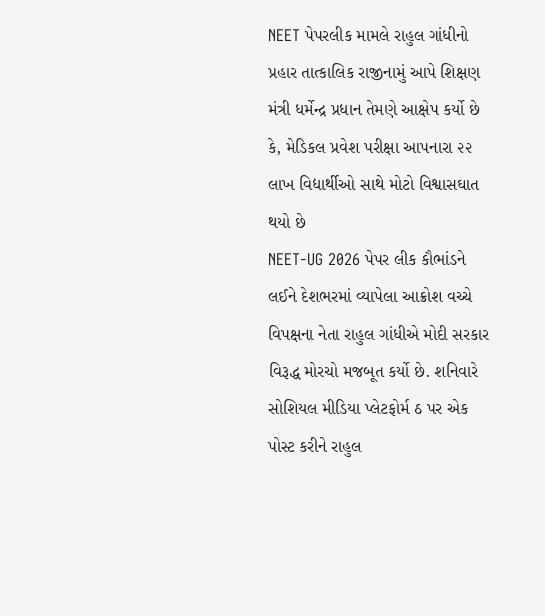NEET પેપરલીક મામલે રાહુલ ગાંધીનો પ્રહાર તાત્કાલિક રાજીનામું આપે શિક્ષણ મંત્રી ધર્મેન્દ્ર પ્રધાન તેમણે આક્ષેપ કર્યો છે કે, મેડિકલ પ્રવેશ પરીક્ષા આપનારા ૨૨ લાખ વિદ્યાર્થીઓ સાથે મોટો વિશ્વાસઘાત થયો છે
NEET-UG 2026 પેપર લીક કૌભાંડને લઈને દેશભરમાં વ્યાપેલા આક્રોશ વચ્ચે વિપક્ષના નેતા રાહુલ ગાંધીએ મોદી સરકાર વિરૂદ્ધ મોરચો મજબૂત કર્યો છે. શનિવારે સોશિયલ મીડિયા પ્લેટફોર્મ ઠ પર એક પોસ્ટ કરીને રાહુલ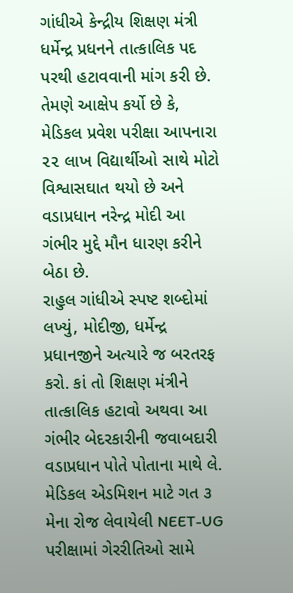ગાંધીએ કેન્દ્રીય શિક્ષણ મંત્રી ધર્મેન્દ્ર પ્રધનને તાત્કાલિક પદ પરથી હટાવવાની માંગ કરી છે. તેમણે આક્ષેપ કર્યો છે કે, મેડિકલ પ્રવેશ પરીક્ષા આપનારા ૨૨ લાખ વિદ્યાર્થીઓ સાથે મોટો વિશ્વાસઘાત થયો છે અને વડાપ્રધાન નરેન્દ્ર મોદી આ ગંભીર મુદ્દે મૌન ધારણ કરીને બેઠા છે.
રાહુલ ગાંધીએ સ્પષ્ટ શબ્દોમાં લખ્યું, મોદીજી, ધર્મેન્દ્ર પ્રધાનજીને અત્યારે જ બરતરફ કરો. કાં તો શિક્ષણ મંત્રીને તાત્કાલિક હટાવો અથવા આ ગંભીર બેદરકારીની જવાબદારી વડાપ્રધાન પોતે પોતાના માથે લે.
મેડિકલ એડમિશન માટે ગત ૩ મેના રોજ લેવાયેલી NEET-UG પરીક્ષામાં ગેરરીતિઓ સામે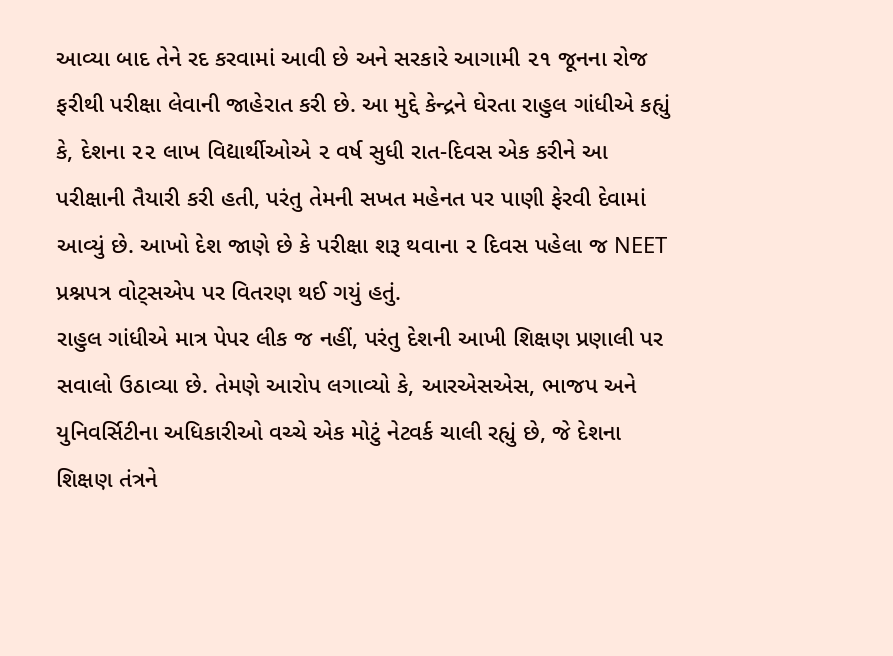આવ્યા બાદ તેને રદ કરવામાં આવી છે અને સરકારે આગામી ૨૧ જૂનના રોજ ફરીથી પરીક્ષા લેવાની જાહેરાત કરી છે. આ મુદ્દે કેન્દ્રને ઘેરતા રાહુલ ગાંધીએ કહ્યું કે, દેશના ૨૨ લાખ વિદ્યાર્થીઓએ ૨ વર્ષ સુધી રાત-દિવસ એક કરીને આ પરીક્ષાની તૈયારી કરી હતી, પરંતુ તેમની સખત મહેનત પર પાણી ફેરવી દેવામાં આવ્યું છે. આખો દેશ જાણે છે કે પરીક્ષા શરૂ થવાના ૨ દિવસ પહેલા જ NEET પ્રશ્નપત્ર વોટ્સએપ પર વિતરણ થઈ ગયું હતું.
રાહુલ ગાંધીએ માત્ર પેપર લીક જ નહીં, પરંતુ દેશની આખી શિક્ષણ પ્રણાલી પર સવાલો ઉઠાવ્યા છે. તેમણે આરોપ લગાવ્યો કે, આરએસએસ, ભાજપ અને યુનિવર્સિટીના અધિકારીઓ વચ્ચે એક મોટું નેટવર્ક ચાલી રહ્યું છે, જે દેશના શિક્ષણ તંત્રને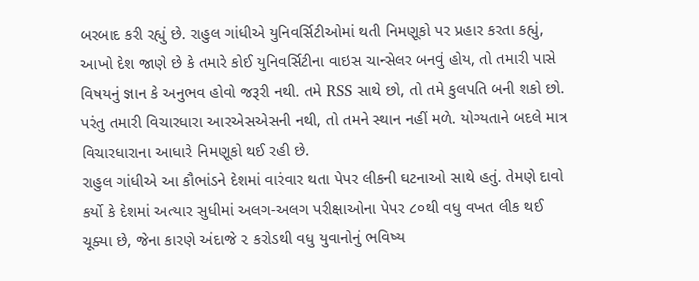બરબાદ કરી રહ્યું છે. રાહુલ ગાંધીએ યુનિવર્સિટીઓમાં થતી નિમણૂકો પર પ્રહાર કરતા કહ્યું, આખો દેશ જાણે છે કે તમારે કોઈ યુનિવર્સિટીના વાઇસ ચાન્સેલર બનવું હોય, તો તમારી પાસે વિષયનું જ્ઞાન કે અનુભવ હોવો જરૂરી નથી. તમે RSS સાથે છો, તો તમે કુલપતિ બની શકો છો. પરંતુ તમારી વિચારધારા આરએસએસની નથી, તો તમને સ્થાન નહીં મળે. યોગ્યતાને બદલે માત્ર વિચારધારાના આધારે નિમણૂકો થઈ રહી છે.
રાહુલ ગાંધીએ આ કૌભાંડને દેશમાં વારંવાર થતા પેપર લીકની ઘટનાઓ સાથે હતું. તેમણે દાવો કર્યો કે દેશમાં અત્યાર સુધીમાં અલગ-અલગ પરીક્ષાઓના પેપર ૮૦થી વધુ વખત લીક થઈ ચૂક્યા છે, જેના કારણે અંદાજે ૨ કરોડથી વધુ યુવાનોનું ભવિષ્ય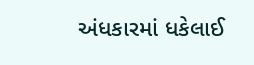અંધકારમાં ધકેલાઈ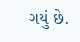ગયું છે.